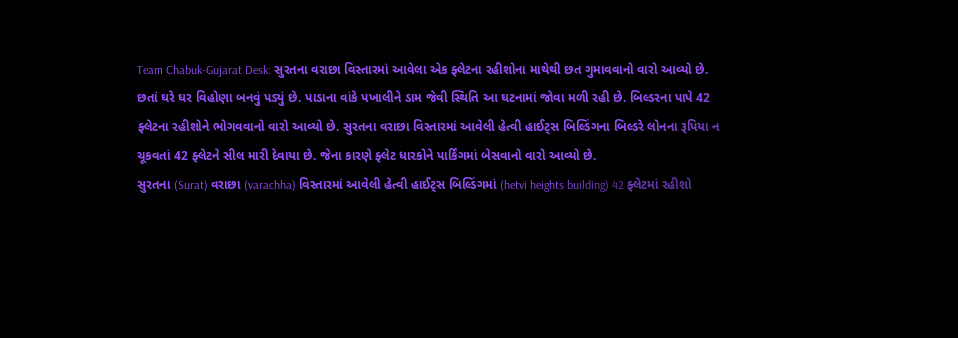Team Chabuk-Gujarat Desk: સુરતના વરાછા વિસ્તારમાં આવેલા એક ફ્લેટના રહીશોના માથેથી છત ગુમાવવાનો વારો આવ્યો છે. છતાં ઘરે ઘર વિહોણા બનવું પડ્યું છે. પાડાના વાંકે પખાલીને ડામ જેવી સ્થિતિ આ ઘટનામાં જોવા મળી રહી છે. બિલ્ડરના પાપે 42 ફ્લેટના રહીશોને ભોગવવાનો વારો આવ્યો છે. સુરતના વરાછા વિસ્તારમાં આવેલી હેત્વી હાઈટ્સ બિલ્ડિંગના બિલ્ડરે લોનના રૂપિયા ન ચૂકવતાં 42 ફ્લેટને સીલ મારી દેવાયા છે. જેના કારણે ફ્લેટ ધારકોને પાર્કિંગમાં બેસવાનો વારો આવ્યો છે.
સુરતના (Surat) વરાછા (varachha) વિસ્તારમાં આવેલી હેત્વી હાઈટ્સ બિલ્ડિંગમાં (hetvi heights building) 42 ફ્લેટમાં રહીશો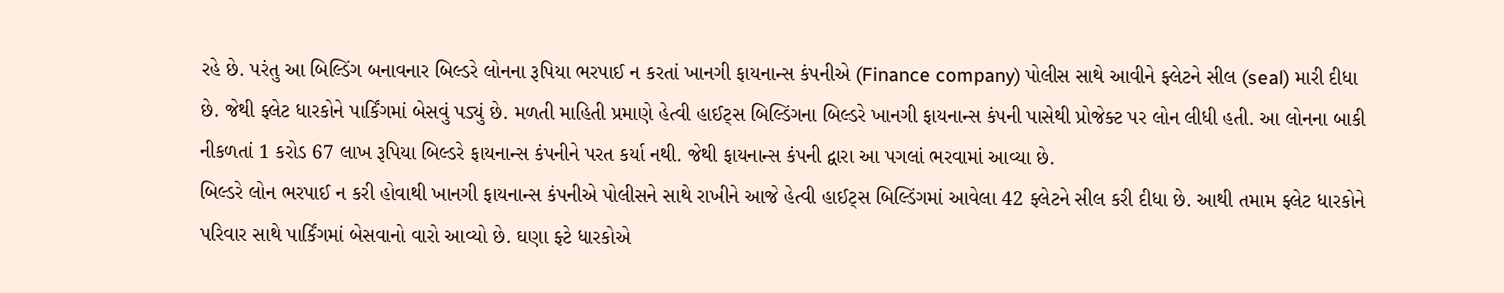રહે છે. પરંતુ આ બિલ્ડિંગ બનાવનાર બિલ્ડરે લોનના રૂપિયા ભરપાઈ ન કરતાં ખાનગી ફાયનાન્સ કંપનીએ (Finance company) પોલીસ સાથે આવીને ફ્લેટને સીલ (seal) મારી દીધા છે. જેથી ફ્લેટ ધારકોને પાર્કિંગમાં બેસવું પડ્યું છે. મળતી માહિતી પ્રમાણે હેત્વી હાઈટ્સ બિલ્ડિંગના બિલ્ડરે ખાનગી ફાયનાન્સ કંપની પાસેથી પ્રોજેક્ટ પર લોન લીધી હતી. આ લોનના બાકી નીકળતાં 1 કરોડ 67 લાખ રૂપિયા બિલ્ડરે ફાયનાન્સ કંપનીને પરત કર્યા નથી. જેથી ફાયનાન્સ કંપની દ્વારા આ પગલાં ભરવામાં આવ્યા છે.
બિલ્ડરે લોન ભરપાઈ ન કરી હોવાથી ખાનગી ફાયનાન્સ કંપનીએ પોલીસને સાથે રાખીને આજે હેત્વી હાઈટ્સ બિલ્ડિંગમાં આવેલા 42 ફ્લેટને સીલ કરી દીધા છે. આથી તમામ ફ્લેટ ધારકોને પરિવાર સાથે પાર્કિંગમાં બેસવાનો વારો આવ્યો છે. ઘણા ફ્ટે ધારકોએ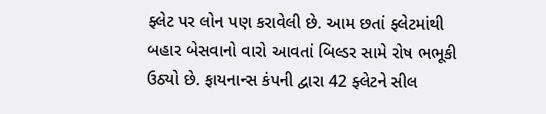ફ્લેટ પર લોન પણ કરાવેલી છે. આમ છતાં ફ્લેટમાંથી બહાર બેસવાનો વારો આવતાં બિલ્ડર સામે રોષ ભભૂકી ઉઠ્યો છે. ફાયનાન્સ કંપની દ્વારા 42 ફ્લેટને સીલ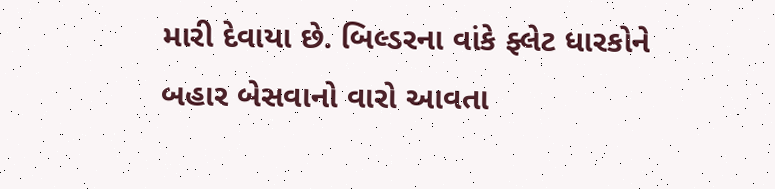મારી દેવાયા છે. બિલ્ડરના વાંકે ફ્લેટ ધારકોને બહાર બેસવાનો વારો આવતા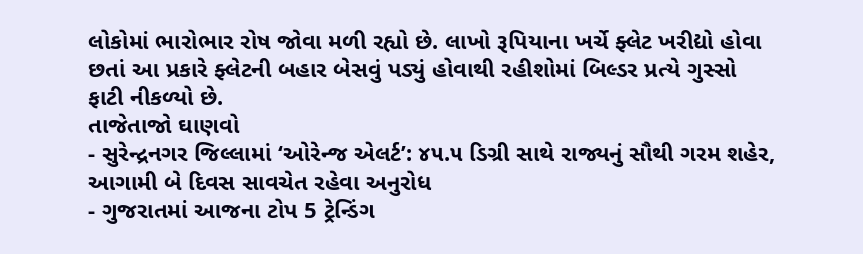લોકોમાં ભારોભાર રોષ જોવા મળી રહ્યો છે. લાખો રૂપિયાના ખર્ચે ફ્લેટ ખરીદ્યો હોવા છતાં આ પ્રકારે ફ્લેટની બહાર બેસવું પડ્યું હોવાથી રહીશોમાં બિલ્ડર પ્રત્યે ગુસ્સો ફાટી નીકળ્યો છે.
તાજેતાજો ઘાણવો
- સુરેન્દ્રનગર જિલ્લામાં ‘ઓરેન્જ એલર્ટ’: ૪૫.૫ ડિગ્રી સાથે રાજ્યનું સૌથી ગરમ શહેર, આગામી બે દિવસ સાવચેત રહેવા અનુરોધ
- ગુજરાતમાં આજના ટોપ 5 ટ્રેન્ડિંગ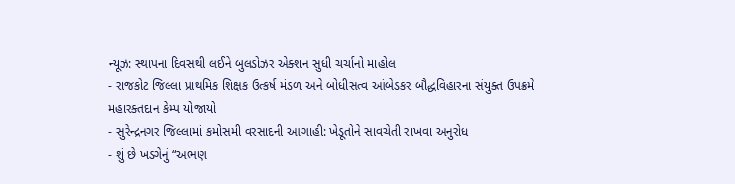ન્યૂઝ: સ્થાપના દિવસથી લઈને બુલડોઝર એક્શન સુધી ચર્ચાનો માહોલ
- રાજકોટ જિલ્લા પ્રાથમિક શિક્ષક ઉત્કર્ષ મંડળ અને બોધીસત્વ આંબેડકર બૌદ્ધવિહારના સંયુક્ત ઉપક્રમે મહારક્તદાન કેમ્પ યોજાયો
- સુરેન્દ્રનગર જિલ્લામાં કમોસમી વરસાદની આગાહી: ખેડૂતોને સાવચેતી રાખવા અનુરોધ
- શું છે ખડગેનું “અભણ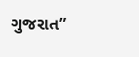ગુજરાત”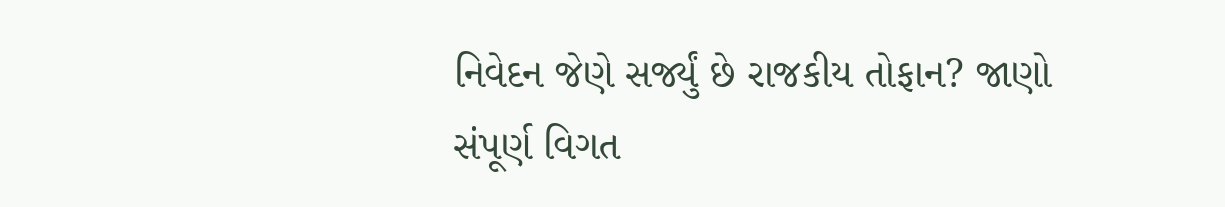નિવેદન જેણે સર્જ્યું છે રાજકીય તોફાન? જાણો સંપૂર્ણ વિગત